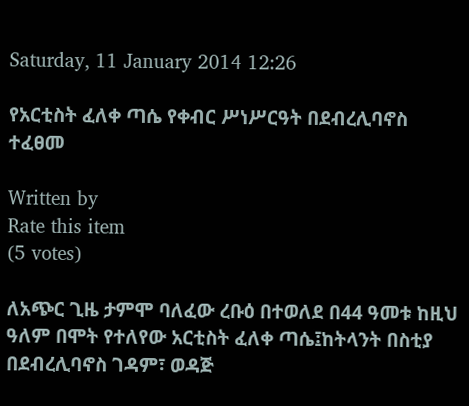Saturday, 11 January 2014 12:26

የአርቲስት ፈለቀ ጣሴ የቀብር ሥነሥርዓት በደብረሊባኖስ ተፈፀመ

Written by
Rate this item
(5 votes)

ለአጭር ጊዜ ታምሞ ባለፈው ረቡዕ በተወለደ በ44 ዓመቱ ከዚህ ዓለም በሞት የተለየው አርቲስት ፈለቀ ጣሴ፤ከትላንት በስቲያ በደብረሊባኖስ ገዳም፣ ወዳጅ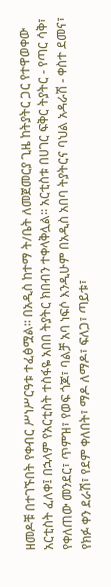ዘመዶቹ በተገኙበት የቀብር ሥነሥርዓቱ ተፈፅሟል፡፡ በአዲስ ከተማ ት/ቤት ለመጀመርያ ጊዜ ከትያትር ጋር የተዋወቀው አርቲስት ፈለቀ፤ በኋላም የአርቲስት ተስፋዬ አበበ ትያትር ክበብን ተቀላቅሏል፡፡ አርቲስቱ በሀገር ፍቅር ትያትር - የጣር ሳቅ፣ የቀለጠው መንደር፣ ጥምዝ፣ የወፍ ጎጆ፣ ባልቻ አባ ነፍሶ እንዲሁም በአዲስ አበባ ትያትርና ባህል አዳራሽ - ቀስተ ደመና፣ የክፉ ቀን ደራሽ፣ የደም ቀለበት፣ ማዶ ለማዶ፣ ፍለጋ፣ ጣይቱ፣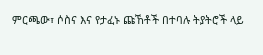ምርጫው፣ ሶስና እና የታፈኑ ጩኸቶች በተባሉ ትያትሮች ላይ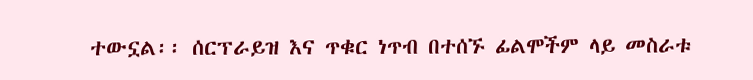ተውኗል፡፡ ሰርፕራይዝ እና ጥቁር ነጥብ በተሰኙ ፊልሞችም ላይ መስራቱ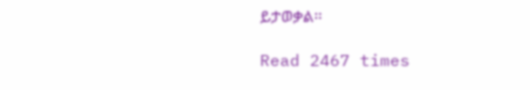ይታወቃል፡፡

Read 2467 times